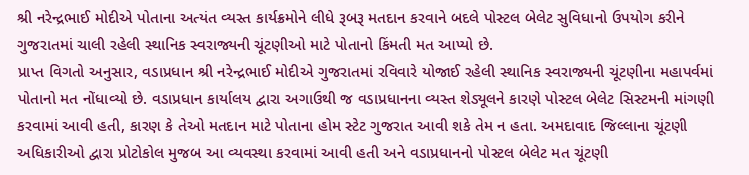શ્રી નરેન્દ્રભાઈ મોદીએ પોતાના અત્યંત વ્યસ્ત કાર્યક્રમોને લીધે રૂબરૂ મતદાન કરવાને બદલે પોસ્ટલ બેલેટ સુવિધાનો ઉપયોગ કરીને ગુજરાતમાં ચાલી રહેલી સ્થાનિક સ્વરાજ્યની ચૂંટણીઓ માટે પોતાનો કિંમતી મત આપ્યો છે.
પ્રાપ્ત વિગતો અનુસાર, વડાપ્રધાન શ્રી નરેન્દ્રભાઈ મોદીએ ગુજરાતમાં રવિવારે યોજાઈ રહેલી સ્થાનિક સ્વરાજ્યની ચૂંટણીના મહાપર્વમાં પોતાનો મત નોંધાવ્યો છે. વડાપ્રધાન કાર્યાલય દ્વારા અગાઉથી જ વડાપ્રધાનના વ્યસ્ત શેડ્યૂલને કારણે પોસ્ટલ બેલેટ સિસ્ટમની માંગણી કરવામાં આવી હતી, કારણ કે તેઓ મતદાન માટે પોતાના હોમ સ્ટેટ ગુજરાત આવી શકે તેમ ન હતા. અમદાવાદ જિલ્લાના ચૂંટણી અધિકારીઓ દ્વારા પ્રોટોકોલ મુજબ આ વ્યવસ્થા કરવામાં આવી હતી અને વડાપ્રધાનનો પોસ્ટલ બેલેટ મત ચૂંટણી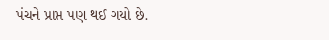પંચને પ્રાપ્ત પણ થઈ ગયો છે.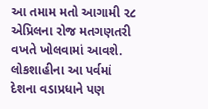આ તમામ મતો આગામી ૨૮ એપ્રિલના રોજ મતગણતરી વખતે ખોલવામાં આવશે. લોકશાહીના આ પર્વમાં દેશના વડાપ્રધાને પણ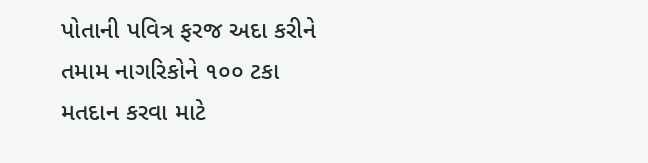પોતાની પવિત્ર ફરજ અદા કરીને તમામ નાગરિકોને ૧૦૦ ટકા મતદાન કરવા માટે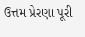ઉત્તમ પ્રેરણા પૂરી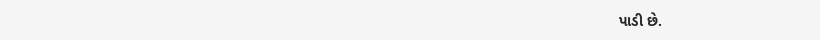પાડી છે.